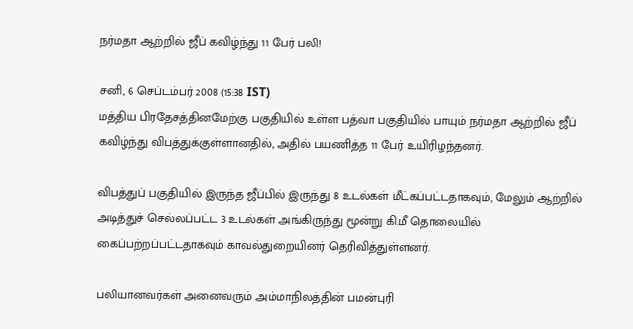நர்மதா ஆற்றில் ஜீப் கவிழ்ந்து 11 பேர் பலி!

சனி, 6 செப்டம்பர் 2008 (15:38 IST)
மத்திய பிரதேசத்தினமேற்கு பகுதியில் உள்ள பத்வா பகுதியில் பாயும் நர்மதா ஆற்றில் ஜீப் கவிழ்ந்து விபத்துக்குள்ளானதில், அதில் பயணித்த 11 பேர் உயிரிழந்தனர்.

விபத்துப் பகுதியில் இருந்த ஜீப்பில் இருந்து 8 உடல்கள் மீட்கப்பட்டதாகவும், மேலும் ஆற்றில் அடித்துச் செல்லப்பட்ட 3 உடல்கள் அங்கிருந்து மூன்று கி.மீ தொலையில் கைப்பற்றப்பட்டதாகவும் காவல்துறையினர் தெரிவித்துள்ளனர்.

பலியானவர்கள் அனைவரும் அம்மாநிலத்தின் பமன்புரி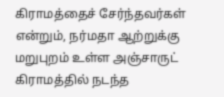கிராமத்தைச் சேர்ந்தவர்கள் என்றும், நர்மதா ஆற்றுக்கு மறுபுறம் உள்ள அஞ்சாருட் கிராமத்தில் நடந்த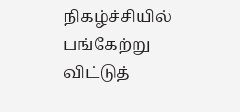நிகழ்ச்சியில் பங்கேற்று விட்டுத்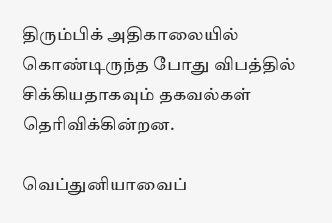திரும்பிக் அதிகாலையில் கொண்டிருந்த போது விபத்தில் சிக்கியதாகவும் தகவல்கள் தெரிவிக்கின்றன.

வெப்துனியாவைப்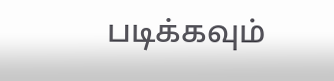படிக்கவும்